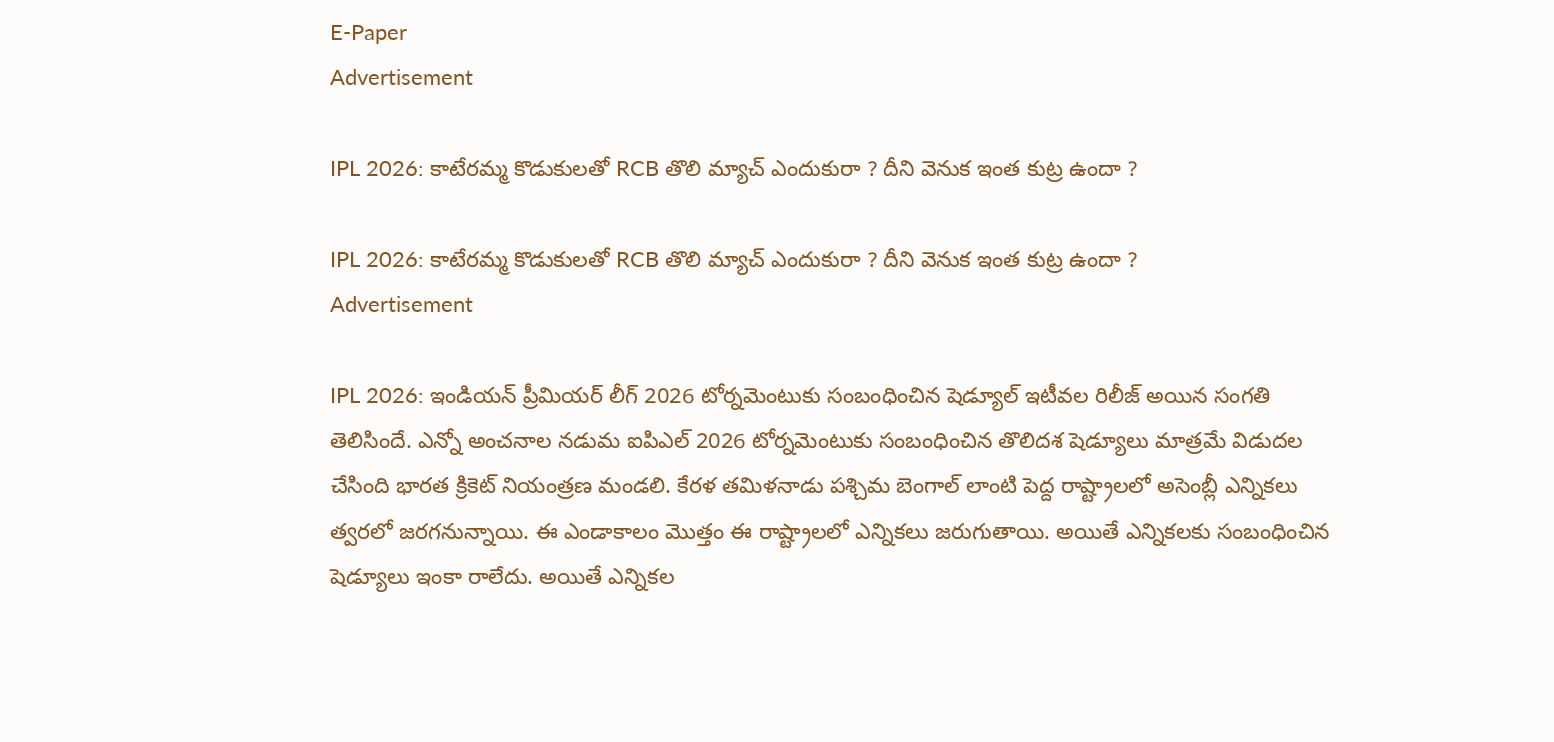E-Paper
Advertisement

IPL 2026: కాటేర‌మ్మ కొడుకుల‌తో RCB తొలి మ్యాచ్ ఎందుకురా ? దీని వెనుక ఇంత కుట్ర ఉందా ?

IPL 2026: కాటేర‌మ్మ కొడుకుల‌తో RCB తొలి మ్యాచ్ ఎందుకురా ? దీని వెనుక ఇంత కుట్ర ఉందా ?
Advertisement

IPL 2026: ఇండియన్ ప్రీమియర్ లీగ్ 2026 టోర్నమెంటుకు సంబంధించిన షెడ్యూల్ ఇటీవల రిలీజ్ అయిన సంగతి తెలిసిందే. ఎన్నో అంచనాల నడుమ ఐపిఎల్ 2026 టోర్నమెంటుకు సంబంధించిన తొలిదశ షెడ్యూలు మాత్రమే విడుదల చేసింది భారత క్రికెట్ నియంత్రణ మండలి. కేరళ తమిళనాడు పశ్చిమ బెంగాల్ లాంటి పెద్ద రాష్ట్రాలలో అసెంబ్లీ ఎన్నికలు త్వరలో జరగనున్నాయి. ఈ ఎండాకాలం మొత్తం ఈ రాష్ట్రాలలో ఎన్నికలు జరుగుతాయి. అయితే ఎన్నికలకు సంబంధించిన షెడ్యూలు ఇంకా రాలేదు. అయితే ఎన్నికల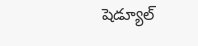షెడ్యూల్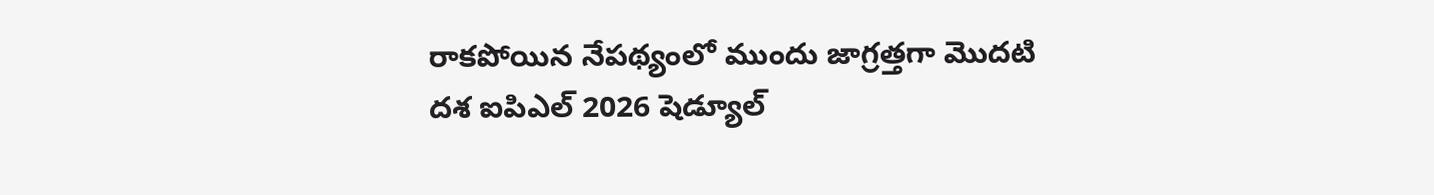రాకపోయిన నేపథ్యంలో ముందు జాగ్రత్తగా మొదటి దశ ఐపిఎల్ 2026 షెడ్యూల్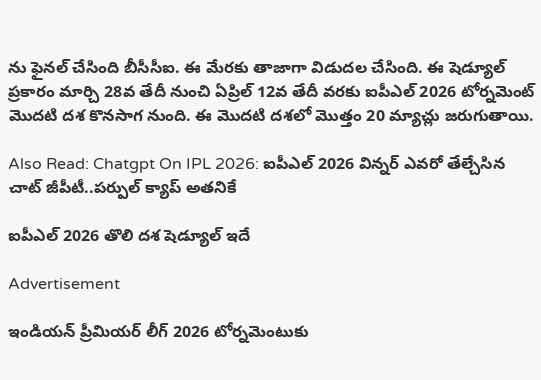ను ఫైనల్ చేసింది బీసీసీఐ. ఈ మేరకు తాజాగా విడుదల చేసింది. ఈ షెడ్యూల్ ప్రకారం మార్చి 28వ తేదీ నుంచి ఏప్రిల్ 12వ తేదీ వరకు ఐపీఎల్ 2026 టోర్నమెంట్ మొదటి దశ కొనసాగ నుంది. ఈ మొదటి దశలో మొత్తం 20 మ్యాచ్లు జరుగుతాయి.

Also Read: Chatgpt On IPL 2026: ఐపీఎల్ 2026 విన్న‌ర్ ఎవ‌రో తేల్చేసిన చాట్ జీపీటీ..పర్పుల్ క్యాప్ అత‌నికే

ఐపీఎల్ 2026 తొలి దశ షెడ్యూల్ ఇదే

Advertisement

ఇండియన్ ప్రీమియర్ లీగ్ 2026 టోర్నమెంటుకు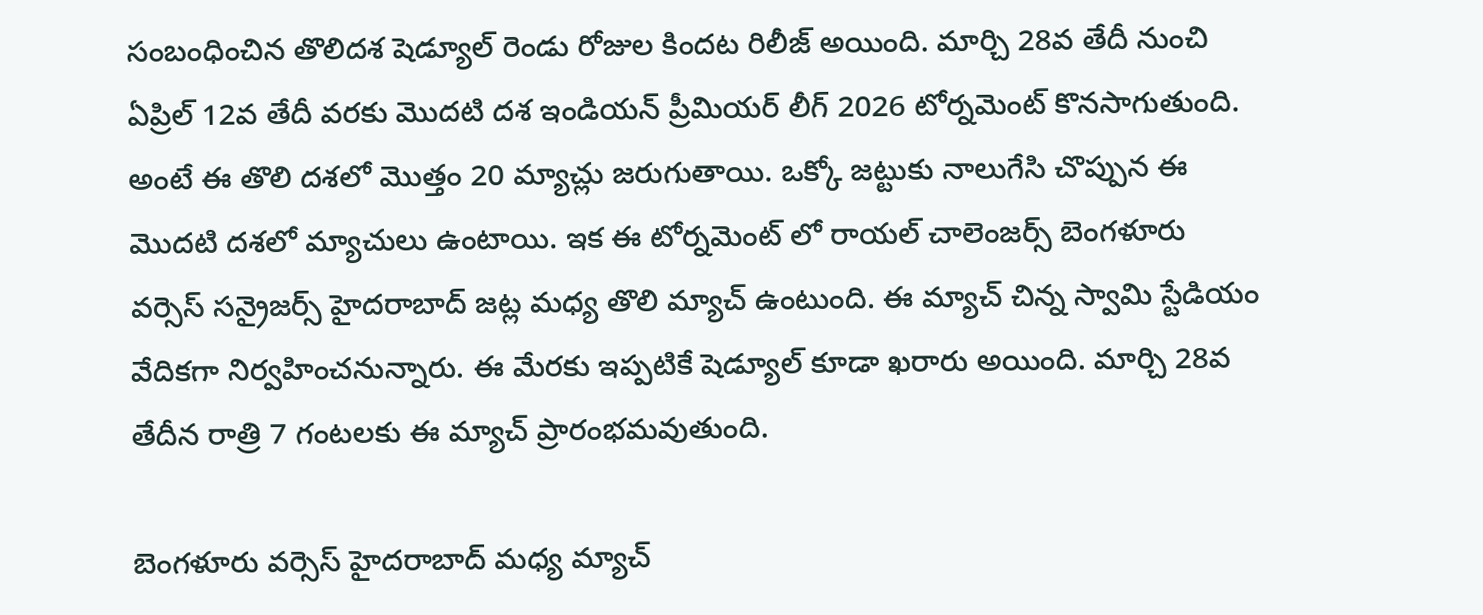సంబంధించిన తొలిదశ షెడ్యూల్ రెండు రోజుల కిందట రిలీజ్ అయింది. మార్చి 28వ తేదీ నుంచి ఏప్రిల్ 12వ తేదీ వరకు మొదటి దశ ఇండియన్ ప్రీమియర్ లీగ్ 2026 టోర్నమెంట్ కొనసాగుతుంది. అంటే ఈ తొలి దశలో మొత్తం 20 మ్యాచ్లు జరుగుతాయి. ఒక్కో జట్టుకు నాలుగేసి చొప్పున ఈ మొదటి దశలో మ్యాచులు ఉంటాయి. ఇక ఈ టోర్నమెంట్ లో రాయల్ చాలెంజర్స్ బెంగళూరు వర్సెస్ సన్రైజర్స్ హైదరాబాద్ జట్ల మధ్య తొలి మ్యాచ్ ఉంటుంది. ఈ మ్యాచ్ చిన్న స్వామి స్టేడియం వేదికగా నిర్వహించనున్నారు. ఈ మేరకు ఇప్పటికే షెడ్యూల్ కూడా ఖరారు అయింది. మార్చి 28వ తేదీన రాత్రి 7 గంటలకు ఈ మ్యాచ్ ప్రారంభమవుతుంది.

బెంగళూరు వర్సెస్ హైదరాబాద్ మధ్య మ్యాచ్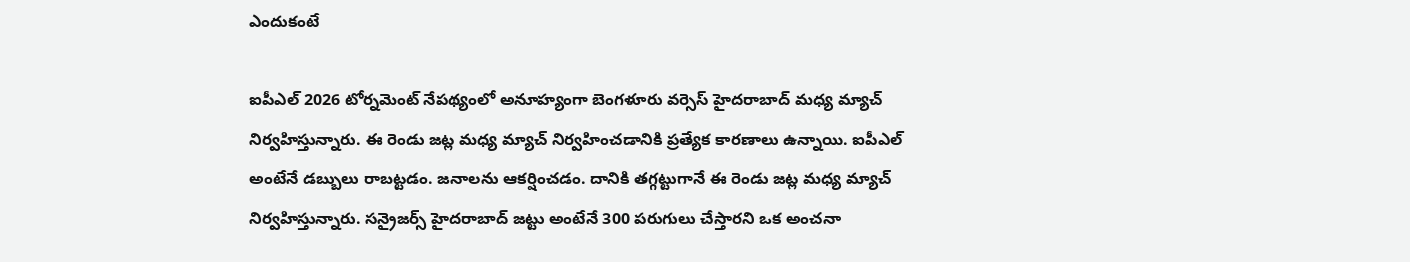ఎందుకంటే

ఐపీఎల్ 2026 టోర్నమెంట్ నేపథ్యంలో అనూహ్యంగా బెంగళూరు వర్సెస్ హైదరాబాద్ మధ్య మ్యాచ్ నిర్వహిస్తున్నారు. ఈ రెండు జట్ల మధ్య మ్యాచ్ నిర్వహించడానికి ప్రత్యేక కారణాలు ఉన్నాయి. ఐపీఎల్ అంటేనే డబ్బులు రాబట్టడం. జనాలను ఆకర్షించడం. దానికి తగ్గట్టుగానే ఈ రెండు జట్ల మధ్య మ్యాచ్ నిర్వహిస్తున్నారు. సన్రైజర్స్ హైదరాబాద్ జట్టు అంటేనే 300 పరుగులు చేస్తారని ఒక అంచనా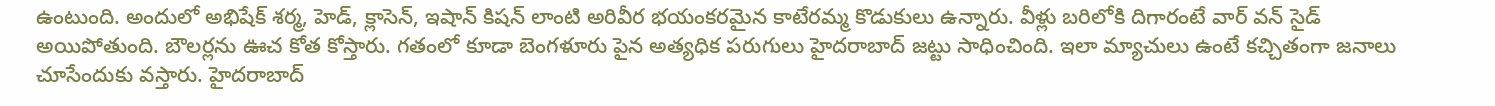ఉంటుంది. అందులో అభిషేక్ శర్మ, హెడ్, క్లాసెన్, ఇషాన్ కిషన్ లాంటి అరివీర భయంకరమైన కాటేరమ్మ కొడుకులు ఉన్నారు. వీళ్లు బరిలోకి దిగారంటే వార్ వన్ సైడ్ అయిపోతుంది. బౌలర్లను ఊచ కోత కోస్తారు. గతంలో కూడా బెంగళూరు పైన అత్యధిక పరుగులు హైదరాబాద్ జట్టు సాధించింది. ఇలా మ్యాచులు ఉంటే కచ్చితంగా జనాలు చూసేందుకు వస్తారు. హైదరాబాద్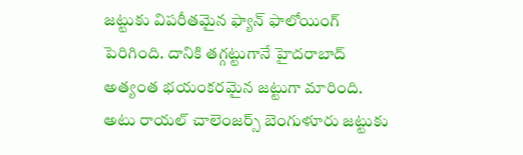జట్టుకు విపరీతమైన ఫ్యాన్ ఫాలోయింగ్ పెరిగింది. దానికి తగ్గట్టుగానే హైదరాబాద్ అత్యంత భయంకరమైన జట్టుగా మారింది. అటు రాయల్ చాలెంజర్స్ బెంగుళూరు జట్టుకు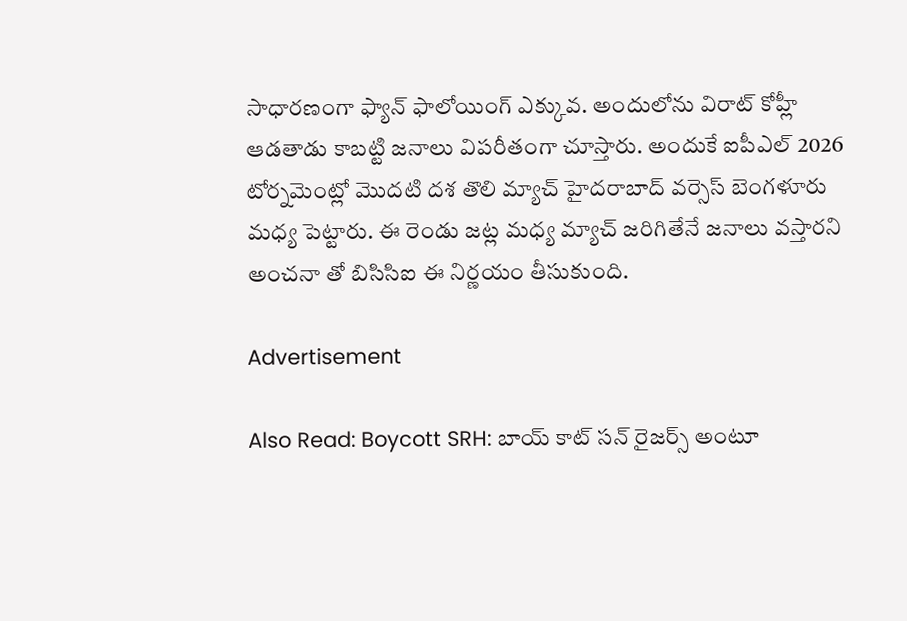సాధారణంగా ఫ్యాన్ ఫాలోయింగ్ ఎక్కువ. అందులోను విరాట్ కోహ్లీ ఆడతాడు కాబట్టి జనాలు విపరీతంగా చూస్తారు. అందుకే ఐపీఎల్ 2026 టోర్నమెంట్లో మొదటి దశ తొలి మ్యాచ్ హైదరాబాద్ వర్సెస్ బెంగళూరు మధ్య పెట్టారు. ఈ రెండు జట్ల మధ్య మ్యాచ్ జరిగితేనే జనాలు వస్తారని అంచనా తో బిసిసిఐ ఈ నిర్ణయం తీసుకుంది.

Advertisement

Also Read: Boycott SRH: బాయ్ కాట్ స‌న్ రైజ‌ర్స్ అంటూ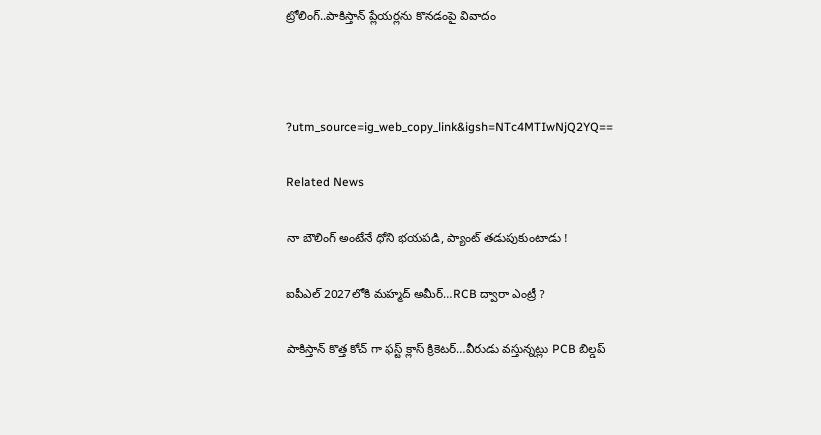ట్రోలింగ్‌..పాకిస్తాన్ ప్లేయ‌ర్ల‌ను కొనడంపై వివాదం



?utm_source=ig_web_copy_link&igsh=NTc4MTIwNjQ2YQ==

Related News

నా బౌలింగ్ అంటేనే ధోని భ‌య‌ప‌డి, ప్యాంట్ త‌డుపుకుంటాడు !

ఐపీఎల్ 2027లోకి మహ్మద్ అమీర్…RCB ద్వారా ఎంట్రీ ?

పాకిస్తాన్ కొత్త‌ కోచ్ గా ఫ‌స్ట్ క్లాస్ క్రికెట‌ర్‌…వీరుడు వ‌స్తున్న‌ట్లు PCB బిల్డ‌ప్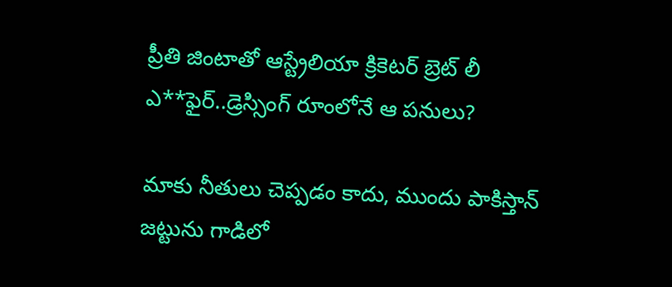ప్రీతి జింటాతో ఆస్ట్రేలియా క్రికెట‌ర్‌ బ్రెట్ లీ ఎ**ఫైర్‌..డ్రెస్సింగ్ రూంలోనే ఆ ప‌నులు?

మాకు నీతులు చెప్ప‌డం కాదు, ముందు పాకిస్తాన్ జ‌ట్టును గాడిలో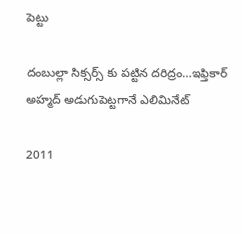పెట్టు

దంబుల్లా సిక్సర్స్ కు ప‌ట్టిన ద‌రిద్రం…ఇఫ్తికార్ అహ్మద్ అడుగుపెట్ట‌గానే ఎలిమినేట్

2011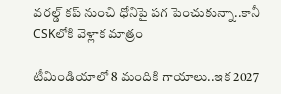వ‌ర‌ల్డ్ క‌ప్ నుంచి ధోనిపై ప‌గ పెంచుకున్నా..కానీ CSKలోకి వెళ్లాక మాత్రం

టీమిండియాలో 8 మందికి గాయాలు..ఇక 2027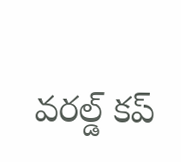వ‌ర‌ల్డ్ క‌ప్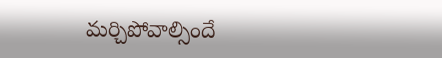మ‌ర్చిపోవాల్సిందే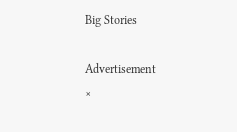Big Stories

Advertisement
×